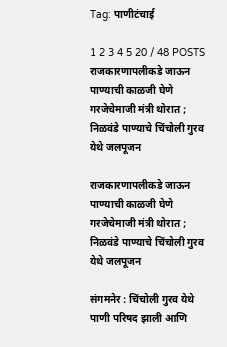Tag: पाणीटंचाई

1 2 3 4 5 20 / 48 POSTS
राजकारणापलीकडे जाऊन पाण्याची काळजी घेणे गरजेचेमाजी मंत्री थोरात ; निळवंडे पाण्याचे चिंचोली गुरव येथे जलपूजन

राजकारणापलीकडे जाऊन पाण्याची काळजी घेणे गरजेचेमाजी मंत्री थोरात ; निळवंडे पाण्याचे चिंचोली गुरव येथे जलपूजन

संगमनेर : चिंचोली गुरव येथे पाणी परिषद झाली आणि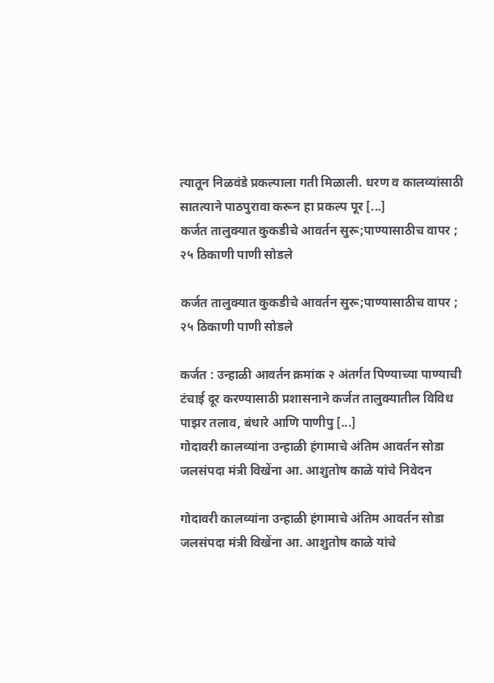त्यातून निळवंडे प्रकल्पाला गती मिळाली. धरण व कालव्यांसाठी सातत्याने पाठपुरावा करून हा प्रकल्प पूर [...]
कर्जत तालुक्यात कुकडीचे आवर्तन सुरू;पाण्यासाठीच वापर ; २५ ठिकाणी पाणी सोडले

कर्जत तालुक्यात कुकडीचे आवर्तन सुरू;पाण्यासाठीच वापर ; २५ ठिकाणी पाणी सोडले

कर्जत : उन्हाळी आवर्तन क्रमांक २ अंतर्गत पिण्याच्या पाण्याची टंचाई दूर करण्यासाठी प्रशासनाने कर्जत तालुक्यातील विविध पाझर तलाव, बंधारे आणि पाणीपु [...]
गोदावरी कालव्यांना उन्हाळी हंगामाचे अंतिम आवर्तन सोडा  जलसंपदा मंत्री विखेंना आ. आशुतोष काळे यांचे निवेदन

गोदावरी कालव्यांना उन्हाळी हंगामाचे अंतिम आवर्तन सोडा  जलसंपदा मंत्री विखेंना आ. आशुतोष काळे यांचे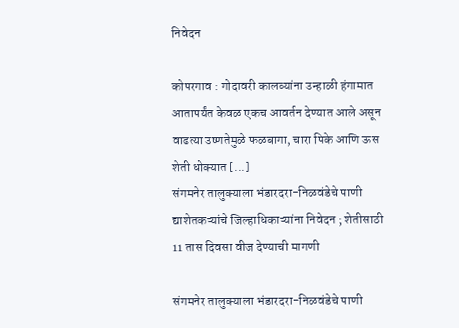निवेदन

कोपरगाव : गोदावरी कालव्यांना उन्हाळी हंगामात आतापर्यंत केवळ एकच आवर्तन देण्यात आले असून वाढत्या उष्णतेमुळे फळबागा, चारा पिके आणि ऊस शेती धोक्यात [...]
संगमनेर तालुक्याला भंडारदरा-निळवंडेचे पाणी द्याशेतकऱ्यांचे जिल्हाधिकाऱ्यांना निवेदन ; शेतीसाठी 11 तास दिवसा वीज देण्याची मागणी

संगमनेर तालुक्याला भंडारदरा-निळवंडेचे पाणी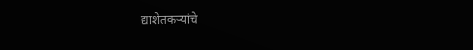द्याशेतकऱ्यांचे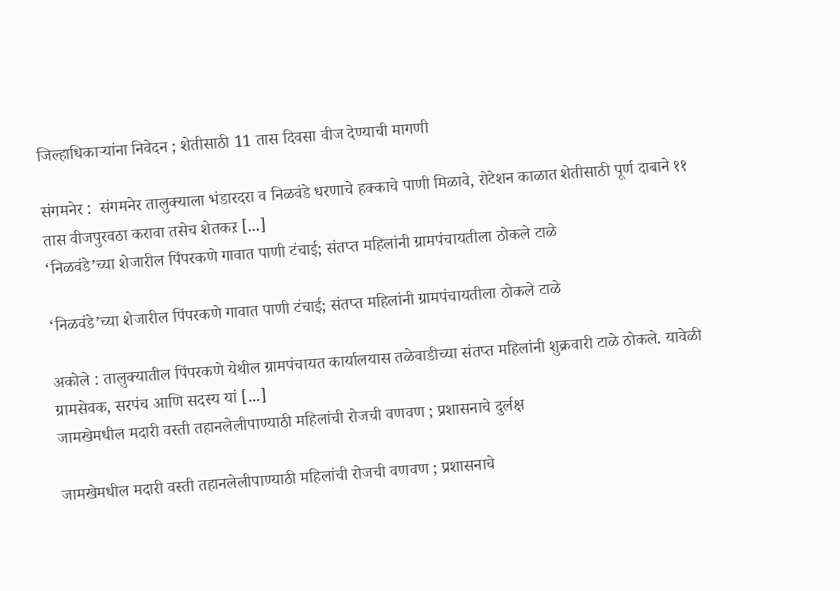जिल्हाधिकाऱ्यांना निवेदन ; शेतीसाठी 11 तास दिवसा वीज देण्याची मागणी

संगमनेर :  संगमनेर तालुक्याला भंडारदरा व निळवंडे धरणाचे हक्काचे पाणी मिळावे, रोटेशन काळात शेतीसाठी पूर्ण दाबाने ११ तास वीजपुरवठा करावा तसेच शेतकऱ [...]
‘निळवंडे’च्या शेजारील पिंपरकणे गावात पाणी टंचाई; संतप्त महिलांनी ग्रामपंचायतीला ठोकले टाळे

‘निळवंडे’च्या शेजारील पिंपरकणे गावात पाणी टंचाई; संतप्त महिलांनी ग्रामपंचायतीला ठोकले टाळे

अकोले : तालुक्यातील पिंपरकणे येथील ग्रामपंचायत कार्यालयास तळेवाडीच्या संतप्त महिलांनी शुक्रवारी टाळे ठोकले. यावेळी ग्रामसेवक, सरपंच आणि सदस्य यां [...]
जामखेमधील मदारी वस्ती तहानलेलीपाण्याठी महिलांची रोजची वणवण ; प्रशासनाचे दुर्लक्ष

जामखेमधील मदारी वस्ती तहानलेलीपाण्याठी महिलांची रोजची वणवण ; प्रशासनाचे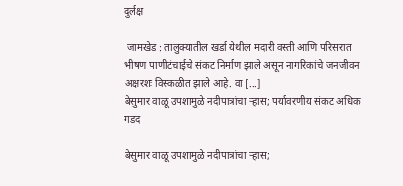दुर्लक्ष

 जामखेड : तालुक्यातील खर्डा येथील मदारी वस्ती आणि परिसरात भीषण पाणीटंचाईचे संकट निर्माण झाले असून नागरिकांचे जनजीवन अक्षरशः विस्कळीत झाले आहे. वा [...]
बेसुमार वाळू उपशामुळे नदीपात्रांचा र्‍हास; पर्यावरणीय संकट अधिक गडद

बेसुमार वाळू उपशामुळे नदीपात्रांचा र्‍हास;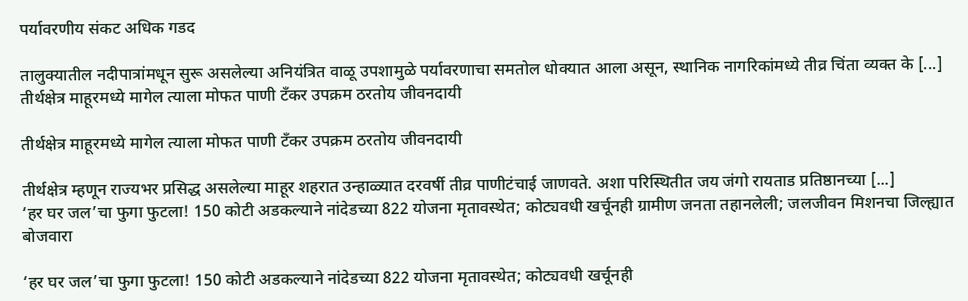पर्यावरणीय संकट अधिक गडद

तालुक्यातील नदीपात्रांमधून सुरू असलेल्या अनियंत्रित वाळू उपशामुळे पर्यावरणाचा समतोल धोक्यात आला असून, स्थानिक नागरिकांमध्ये तीव्र चिंता व्यक्त के [...]
तीर्थक्षेत्र माहूरमध्ये मागेल त्याला मोफत पाणी टँकर उपक्रम ठरतोय जीवनदायी

तीर्थक्षेत्र माहूरमध्ये मागेल त्याला मोफत पाणी टँकर उपक्रम ठरतोय जीवनदायी

तीर्थक्षेत्र म्हणून राज्यभर प्रसिद्ध असलेल्या माहूर शहरात उन्हाळ्यात दरवर्षी तीव्र पाणीटंचाई जाणवते. अशा परिस्थितीत जय जंगो रायताड प्रतिष्ठानच्या [...]
‘हर घर जल’चा फुगा फुटला! 150 कोटी अडकल्याने नांदेडच्या 822 योजना मृतावस्थेत; कोट्यवधी खर्चूनही ग्रामीण जनता तहानलेली; जलजीवन मिशनचा जिल्ह्यात बोजवारा

‘हर घर जल’चा फुगा फुटला! 150 कोटी अडकल्याने नांदेडच्या 822 योजना मृतावस्थेत; कोट्यवधी खर्चूनही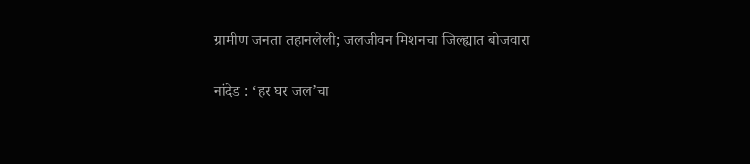ग्रामीण जनता तहानलेली; जलजीवन मिशनचा जिल्ह्यात बोजवारा

नांदेड : ‘हर घर जल’चा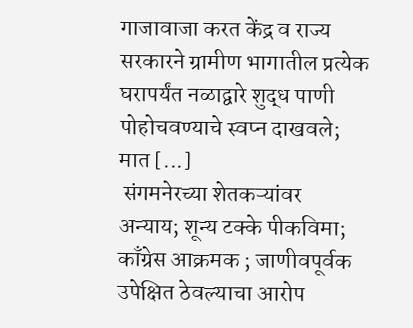गाजावाजा करत केंद्र व राज्य सरकारने ग्रामीण भागातील प्रत्येक घरापर्यंत नळाद्वारे शुद्ध पाणी पोहोचवण्याचे स्वप्न दाखवले; मात [...]
 संगमनेरच्या शेतकऱ्यांवर अन्याय; शून्य टक्के पीकविमा; काँग्रेस आक्रमक ; जाणीवपूर्वक उपेक्षित ठेवल्याचा आरोप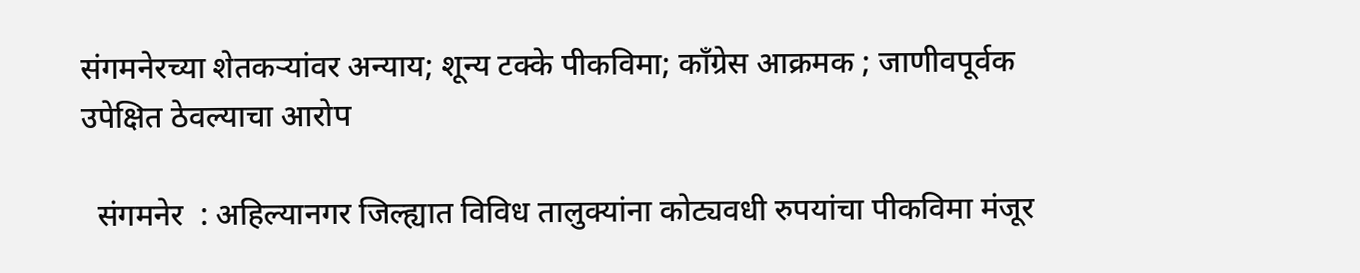संगमनेरच्या शेतकऱ्यांवर अन्याय; शून्य टक्के पीकविमा; काँग्रेस आक्रमक ; जाणीवपूर्वक उपेक्षित ठेवल्याचा आरोप

  संगमनेर  : अहिल्यानगर जिल्ह्यात विविध तालुक्यांना कोट्यवधी रुपयांचा पीकविमा मंजूर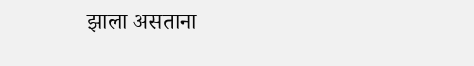झाला असताना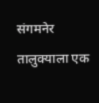संगमनेर तालुक्याला एक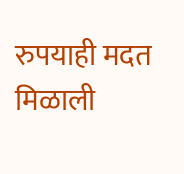रुपयाही मदत मिळाली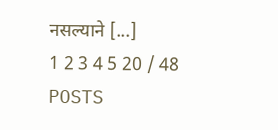नसल्याने [...]
1 2 3 4 5 20 / 48 POSTS